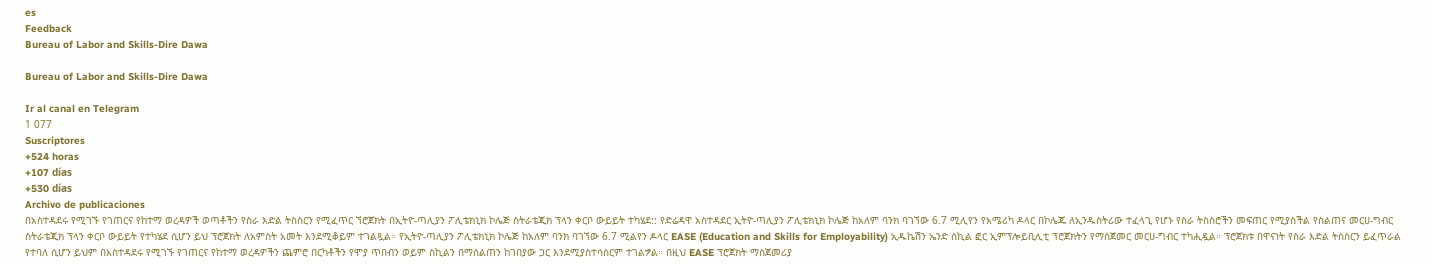es
Feedback
Bureau of Labor and Skills-Dire Dawa

Bureau of Labor and Skills-Dire Dawa

Ir al canal en Telegram
1 077
Suscriptores
+524 horas
+107 días
+530 días
Archivo de publicaciones
በአስተዳደሩ የሚገኙ የገጠርና የከተማ ወረዳዎች ወጣቶችን የስራ እድል ትስስርን የሚፈጥር ኘሮጀክት በኢትዮ-ጣሊያን ፖሊቴክኒክ ኮሌጅ ስትራቴጂክ ፕላን ቀርቦ ውይይት ተካሄደ:: የድሬዳዋ አስተዳደር ኢትዮ-ጣሊያን ፖሊቴክኒክ ኮሌጅ ከአለም ባንክ ባገኘው 6.7 ሚሊየን የአሜሪካ ዶላር በኮሌጁ ለኢንዱስትሪው ተፈላጊ የሆኑ የስራ ትስስሮችን መፍጠር የሚያስችል የስልጠና መርሀ-ግብር ስትራቴጂክ ፕላን ቀርቦ ውይይት የተካሄደ ሲሆን ይህ ፕሮጀክት ለአምስት አመት እንደሚቆይም ተገልጿል። የኢትዮ-ጣሊያን ፖሊቴክኒክ ኮሌጅ ከአለም ባንክ ባገኘው 6.7 ሚልየን ዶላር EASE (Education and Skills for Employability) ኢዱኬሽን ኤንድ ስኪል ፎር ኢምፕሎይቢሊቲ ፕሮጀክትን የማስጀመር መርሀ-ግብር ተካሒዷል። ፕሮጀክቱ በዋናነት የስራ እድል ትስስርን ይፈጥራል የተባለ ሲሆን ይህም በአስተዳደሩ የሚገኙ የገጠርና የከተማ ወረዳዎችን ጨምሮ በርካቶችን የሞያ ጥበብን ወይም ስኪልን በማሰልጠን ከገበያው ጋር እንደሚያስተሳስርም ተገልፇል። በዚህ EASE ፕሮጀክት ማስጀመሪያ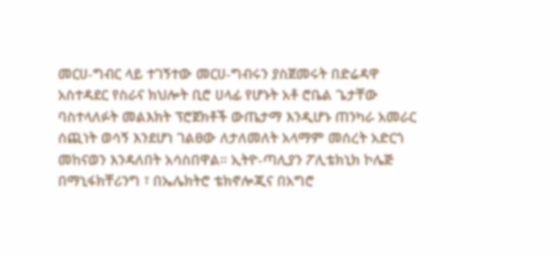መርሀ-ግብር ላይ ተገኝተው መርሀ-ግብሩን ያስጀመሩት በድሬዳዋ አስተዳደር የስራና ክህሎት ቢሮ ሀላፊ የሆኑት አቶ ሮቤል ጌታቸው ባስተላለፉት መልእክት ፕሮጀክቶች ውጤታማ እንዲሆኑ ጠንካራ አመራር ሰጪነት ወሳኝ እንደሆነ ገልፀው ለታለመለት አላማም መሰረት አድርጎ መከናወን እንዳለበት አሳስበዋል። ኢትዮ-ጣሊያን ፖሊቴክኒክ ኮሌጅ በማኒፋክቸሪንግ ፣ በኤሌክትሮ ቴክኖሎጂና በአግሮ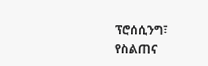ፕሮሰሲንግ፣ የስልጠና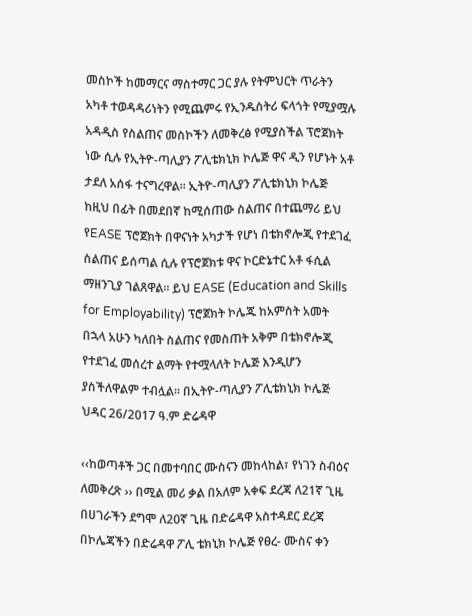መስኮች ከመማርና ማስተማር ጋር ያሉ የትምህርት ጥራትን አካቶ ተወዳዳሪነትን የሚጨምሩ የኢንዱስትሪ ፍላጎት የሚያሟሉ አዳዲስ የስልጠና መስኮችን ለመቅረፅ የሚያስችል ፕሮጀክት ነው ሲሉ የኢትዮ-ጣሊያን ፖሊቴክኒክ ኮሌጅ ዋና ዲን የሆኑት አቶ ታደለ አሰፋ ተናግረዋል። ኢትዮ-ጣሊያን ፖሊቴክኒክ ኮሌጅ ከዚህ በፊት በመደበኛ ከሚሰጠው ስልጠና በተጨማሪ ይህ የEASE ፕሮጀክት በዋናነት አካታች የሆነ በቴክኖሎጂ የተደገፈ ስልጠና ይሰጣል ሲሉ የፕሮጀክቱ ዋና ኮርድኔተር አቶ ፋሲል ማዘንጊያ ገልጸዋል። ይህ EASE (Education and Skills for Employability) ፕሮጀክት ኮሌጁ ከአምስት አመት በኋላ አሁን ካለበት ስልጠና የመስጠት አቅም በቴክኖሎጂ የተደገፈ መሰረተ ልማት የተሟላለት ኮሌጅ እንዲሆን ያስችለዋልም ተብሏል። በኢትዮ-ጣሊያን ፖሊቴክኒክ ኮሌጅ ህዳር 26/2017 ዓ.ም ድሬዳዋ

‹‹ከወጣቶች ጋር በመተባበር ሙስናን መከላከል፣ የነገን ስብዕና ለመቅረጽ ›› በሚል መሪ ቃል በአለም አቀፍ ደረጃ ለ21ኛ ጊዜ በሀገራችን ደግሞ ለ20ኛ ጊዜ በድሬዳዋ አስተዳደር ደረጃ በኮሌጃችን በድሬዳዋ ፖሊ ቴክኒክ ኮሌጅ የፀረ- ሙስና ቀን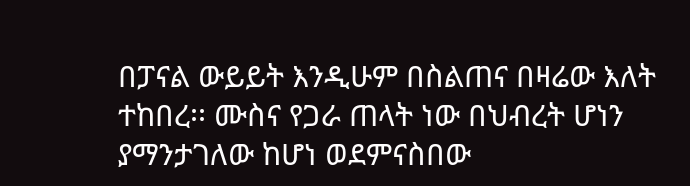በፓናል ውይይት እንዲሁም በስልጠና በዛሬው እለት ተከበረ፡፡ ሙስና የጋራ ጠላት ነው በህብረት ሆነን ያማንታገለው ከሆነ ወደምናስበው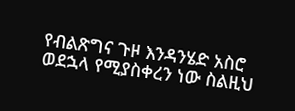የብልጽግና ጉዞ እንዳንሄድ አስሮ ወደኋላ የሚያስቀረን ነው ስልዚህ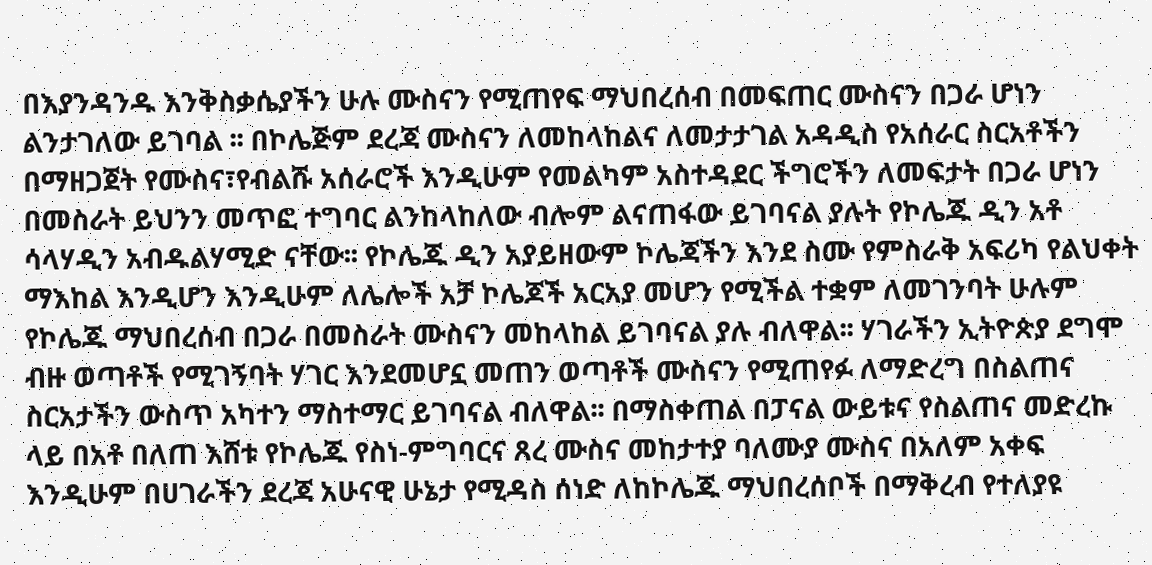በእያንዳንዱ እንቅስቃሴያችን ሁሉ ሙስናን የሚጠየፍ ማህበረሰብ በመፍጠር ሙስናን በጋራ ሆነን ልንታገለው ይገባል ፡፡ በኮሌጅም ደረጃ ሙስናን ለመከላከልና ለመታታገል አዳዲስ የአሰራር ስርአቶችን በማዘጋጀት የሙስና፣የብልሹ አሰራሮች እንዲሁም የመልካም አስተዳደር ችግሮችን ለመፍታት በጋራ ሆነን በመስራት ይህንን መጥፎ ተግባር ልንከላከለው ብሎም ልናጠፋው ይገባናል ያሉት የኮሌጁ ዲን አቶ ሳላሃዲን አብዱልሃሚድ ናቸው፡፡ የኮሌጁ ዲን አያይዘውም ኮሌጃችን እንደ ስሙ የምስራቅ አፍሪካ የልህቀት ማእከል እንዲሆን እንዲሁም ለሌሎች አቻ ኮሌጆች አርአያ መሆን የሚችል ተቋም ለመገንባት ሁሉም የኮሌጁ ማህበረሰብ በጋራ በመስራት ሙስናን መከላከል ይገባናል ያሉ ብለዋል፡፡ ሃገራችን ኢትዮጵያ ደግሞ ብዙ ወጣቶች የሚገኝባት ሃገር እንደመሆኗ መጠን ወጣቶች ሙስናን የሚጠየፉ ለማድረግ በስልጠና ስርአታችን ውስጥ አካተን ማስተማር ይገባናል ብለዋል፡፡ በማስቀጠል በፓናል ውይቱና የስልጠና መድረኩ ላይ በአቶ በለጠ እሸቱ የኮሌጁ የስነ-ምግባርና ጸረ ሙስና መከታተያ ባለሙያ ሙስና በአለም አቀፍ እንዲሁም በሀገራችን ደረጃ አሁናዊ ሁኔታ የሚዳስ ሰነድ ለከኮሌጁ ማህበረሰቦች በማቅረብ የተለያዩ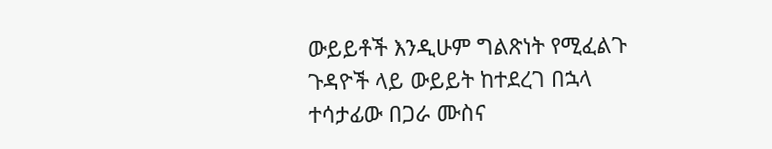ውይይቶች እንዲሁም ግልጽነት የሚፈልጉ ጉዳዮች ላይ ውይይት ከተደረገ በኋላ ተሳታፊው በጋራ ሙስና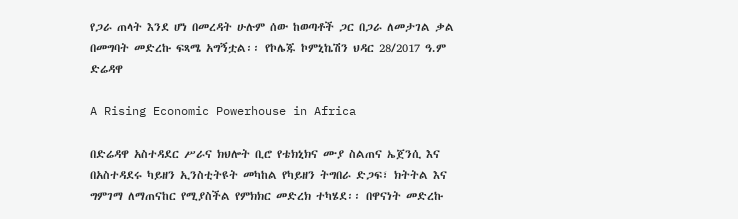የጋራ ጠላት እንደ ሆነ በመረዳት ሁሉም ሰው ከወጣቶች ጋር በጋራ ለመታገል ቃል በመግባት መድረኩ ፍጻሜ አግኝቷል፡፡ የኮሌጁ ኮምኒኬሽን ህዳር 28/2017 ዓ.ም ድሬዳዋ

A Rising Economic Powerhouse in Africa

በድሬዳዋ አስተዳደር ሥራና ክህሎት ቢሮ የቴክኒክና ሙያ ስልጠና ኤጀንሲ እና በአስተዳደሩ ካይዘን ኢንስቲትዩት መካከል የካይዘን ትግበራ ድጋፍ፣ ክትትል እና ግምገማ ለማጠናከር የሚያስችል የምክክር መድረክ ተካሄደ፡፡ በዋናነት መድረኩ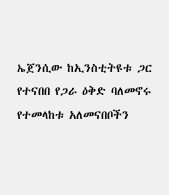ኤጀንሲው ከኢንስቲትዩቱ ጋር የተናበበ የጋራ ዕቅድ ባለመኖሩ የተመላከቱ አለመናበቦችን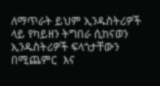ለማጥራት ይህም ኢንዱስትሪዎች ላይ የካይዘን ትግበራ ሲከናወን ኢንዱስትሪዎች ፍላጎታቸውን በሚጨምር  እና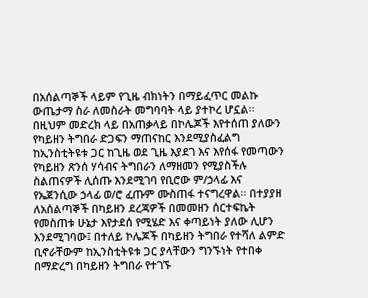በአሰልጣኞች ላይም የጊዜ ብክነትን በማይፈጥር መልኩ ውጤታማ ስራ ለመስራት መግባባት ላይ ያተኮረ ሆኗል፡፡ በዚህም መድረክ ላይ በአጠቃላይ በኮሌጆች እየተሰጠ ያለውን የካይዘን ትግበራ ድጋፍን ማጠናከር እንደሚያስፈልግ ከኢንስቲትዩቱ ጋር ከጊዜ ወደ ጊዜ እያደገ እና እየሰፋ የመጣውን የካይዘን ጽንሰ ሃሳብና ትግበራን ለማዘመን የሚያስችሉ ስልጠናዎች ሊሰጡ እንደሚገባ የቢሮው ም/ኃላፊ እና የኤጀንሲው ኃላፊ ወ/ሮ ፈጡም ሙስጠፋ ተናግረዋል፡፡ በተያያዘ ለአሰልጣኞች በካይዘን ደረጃዎች በመመዘን ሰርተፍኬት የመስጠቱ ሁኔታ እየታደሰ የሚሄድ እና ቀጣይነት ያለው ሊሆን እንደሚገባው፤ በተለይ ኮሌጆች በካይዘን ትግበራ የተሻለ ልምድ ቢኖራቸውም ከኢንስቲትዩቱ ጋር ያላቸውን ግንኙነት የተበቀ በማድረግ በካይዘን ትግበራ የተገኙ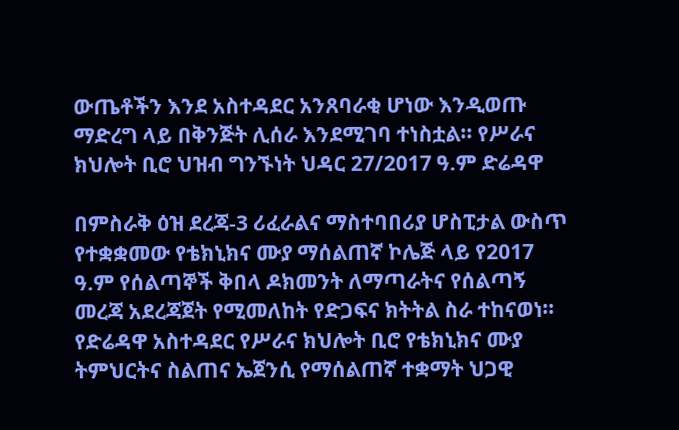ውጤቶችን እንደ አስተዳደር አንጸባራቂ ሆነው እንዲወጡ ማድረግ ላይ በቅንጅት ሊሰራ እንደሚገባ ተነስቷል፡፡ የሥራና ክህሎት ቢሮ ህዝብ ግንኙነት ህዳር 27/2017 ዓ.ም ድሬዳዋ

በምስራቅ ዕዝ ደረጃ-3 ሪፈራልና ማስተባበሪያ ሆስፒታል ውስጥ የተቋቋመው የቴክኒክና ሙያ ማሰልጠኛ ኮሌጅ ላይ የ2017 ዓ.ም የሰልጣኞች ቅበላ ዶክመንት ለማጣራትና የሰልጣኝ መረጃ አደረጃጀት የሚመለከት የድጋፍና ክትትል ስራ ተከናወነ። የድሬዳዋ አስተዳደር የሥራና ክህሎት ቢሮ የቴክኒክና ሙያ ትምህርትና ስልጠና ኤጀንሲ የማሰልጠኛ ተቋማት ህጋዊ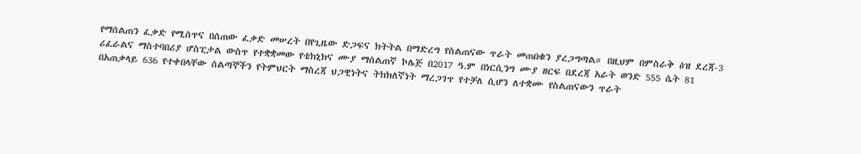የማሰልጠን ፈቃድ የሚሰጥና በሰጠው ፈቃድ መሠረት በየጊዜው ድጋፍና ክትትል በማድረግ የስልጠናው ጥራት መጠበቁን ያረጋግጣል። በዚህም በምስራቅ ዕዝ ደረጃ-3 ሪፈራልና ማስተባበሪያ ሆስፒታል ውስጥ የተቋቋመው የቴክኒክና ሙያ ማሰልጠኛ ኮሌጅ በ2017 ዓ.ም በነርሲንግ ሙያ ዘርፍ በደረጃ አራት ወንድ 555 ሴት 81 በአጠቃላይ 636 የተቀበላቸው ሰልጣኞችን የትምህርት ማስረጃ ህጋዊነትና ትክክለኛነት ማረጋገጥ የተቻለ ሲሆን ለተቋሙ የስልጠናውን ጥራት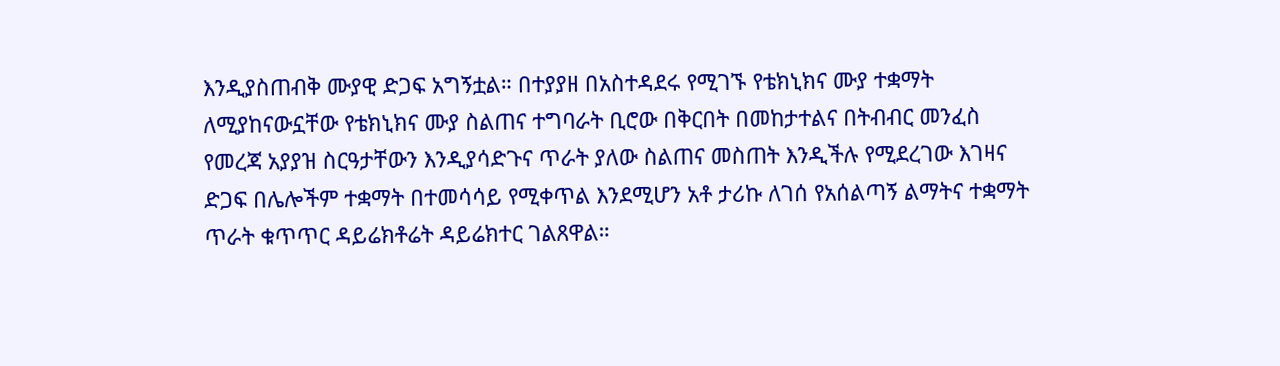እንዲያስጠብቅ ሙያዊ ድጋፍ አግኝቷል። በተያያዘ በአስተዳደሩ የሚገኙ የቴክኒክና ሙያ ተቋማት ለሚያከናውኗቸው የቴክኒክና ሙያ ስልጠና ተግባራት ቢሮው በቅርበት በመከታተልና በትብብር መንፈስ የመረጃ አያያዝ ስርዓታቸውን እንዲያሳድጉና ጥራት ያለው ስልጠና መስጠት እንዲችሉ የሚደረገው እገዛና ድጋፍ በሌሎችም ተቋማት በተመሳሳይ የሚቀጥል እንደሚሆን አቶ ታሪኩ ለገሰ የአሰልጣኝ ልማትና ተቋማት ጥራት ቁጥጥር ዳይሬክቶሬት ዳይሬክተር ገልጸዋል።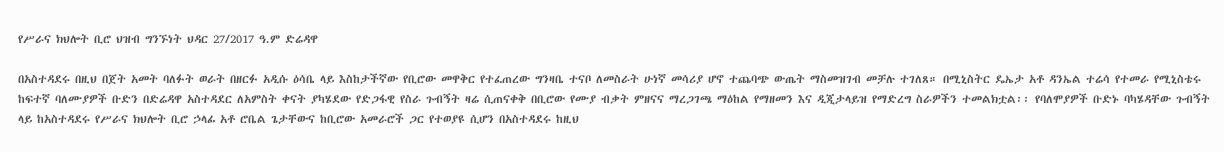የሥራና ክህሎት ቢሮ ህዝብ ግንኙነት ህዳር 27/2017 ዓ.ም ድሬዳዋ

በአስተዳደሩ በዚህ በጀት አመት ባለፉት ወራት በዘርፉ አዲሱ ዕሳቤ ላይ እስከታችኛው የቢሮው መዋቅር የተፈጠረው ግንዛቤ ተናቦ ለመስራት ሁነኛ መሳሪያ ሆኖ ተጨባጭ ውጤት ማስመዝገብ መቻሉ ተገለጸ። በሚኒስትር ዴኤታ አቶ ዳንኤል ተሬሳ የተመራ የሚኒስቴሩ ከፍተኛ ባለሙያዎች ቡድን በድሬዳዋ አስተዳደር ለአምስት ቀናት ያካሄደው የድጋፋዊ የስራ ጉብኝት ዛሬ ሲጠናቀቅ በቢሮው የሙያ ብቃት ምዘናና ማረጋገጫ ማዕከል የማዘመን እና ዲጂታላይዝ የማድረግ ስራዎችን ተመልክቷል፡፡ የባለሞያዎች ቡድኑ ባካሄዳቸው ጉብኝት ላይ ከአስተዳደሩ የሥራና ክህሎት ቢሮ ኃላፊ አቶ ሮቤል ጌታቸውና ከቢሮው አመራሮች ጋር የተወያዩ ሲሆን በአስተዳደሩ ከዚህ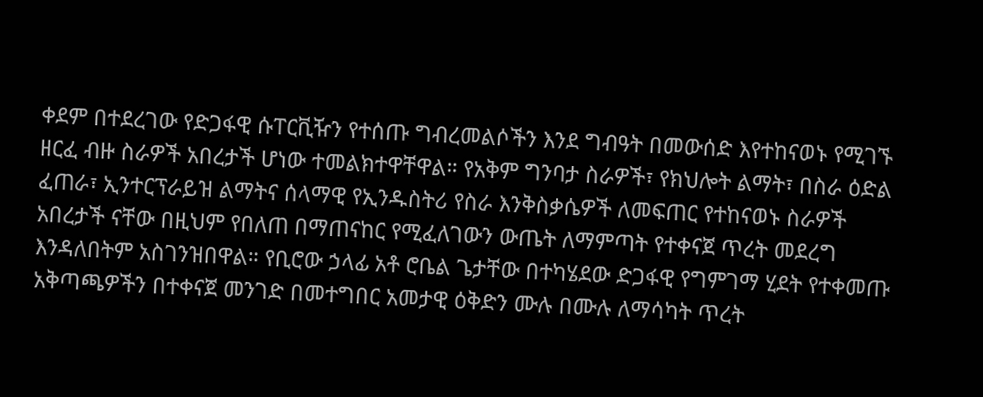ቀደም በተደረገው የድጋፋዊ ሱፐርቪዥን የተሰጡ ግብረመልሶችን እንደ ግብዓት በመውሰድ እየተከናወኑ የሚገኙ ዘርፈ ብዙ ስራዎች አበረታች ሆነው ተመልክተዋቸዋል። የአቅም ግንባታ ስራዎች፣ የክህሎት ልማት፣ በስራ ዕድል ፈጠራ፣ ኢንተርፕራይዝ ልማትና ሰላማዊ የኢንዱስትሪ የስራ እንቅስቃሴዎች ለመፍጠር የተከናወኑ ስራዎች አበረታች ናቸው በዚህም የበለጠ በማጠናከር የሚፈለገውን ውጤት ለማምጣት የተቀናጀ ጥረት መደረግ እንዳለበትም አስገንዝበዋል። የቢሮው ኃላፊ አቶ ሮቤል ጌታቸው በተካሄደው ድጋፋዊ የግምገማ ሂደት የተቀመጡ አቅጣጫዎችን በተቀናጀ መንገድ በመተግበር አመታዊ ዕቅድን ሙሉ በሙሉ ለማሳካት ጥረት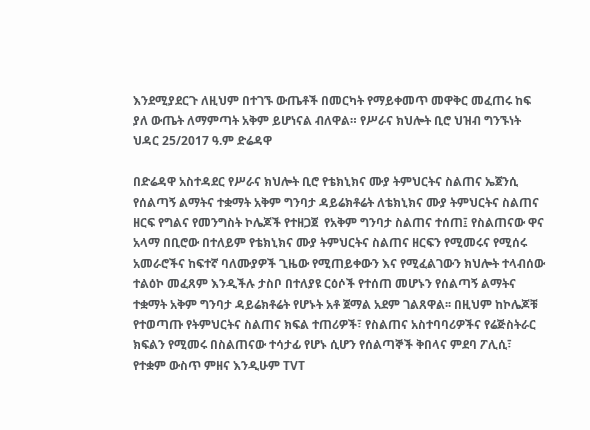እንደሚያደርጉ ለዚህም በተገኙ ውጤቶች በመርካት የማይቀመጥ መዋቅር መፈጠሩ ከፍ ያለ ውጤት ለማምጣት አቅም ይሆነናል ብለዋል። የሥራና ክህሎት ቢሮ ህዝብ ግንኙነት ህዳር 25/2017 ዓ.ም ድሬዳዋ

በድሬዳዋ አስተዳደር የሥራና ክህሎት ቢሮ የቴክኒክና ሙያ ትምህርትና ስልጠና ኤጀንሲ የሰልጣኝ ልማትና ተቋማት አቅም ግንባታ ዳይሬክቶሬት ለቴክኒክና ሙያ ትምህርትና ስልጠና ዘርፍ የግልና የመንግስት ኮሌጆች የተዘጋጀ  የአቅም ግንባታ ስልጠና ተሰጠ፤ የስልጠናው ዋና አላማ በቢሮው በተለይም የቴክኒክና ሙያ ትምህርትና ስልጠና ዘርፍን የሚመሩና የሚሰሩ አመራሮችና ከፍተኛ ባለሙያዎች ጊዜው የሚጠይቀውን እና የሚፈልገውን ክህሎት ተላብሰው ተልዕኮ መፈጸም እንዲችሉ ታስቦ በተለያዩ ርዕሶች የተሰጠ መሆኑን የሰልጣኝ ልማትና ተቋማት አቅም ግንባታ ዳይሬክቶሬት የሆኑት አቶ ጀማል አደም ገልጸዋል፡፡ በዚህም ከኮሌጆቹ የተወጣጡ የትምህርትና ስልጠና ክፍል ተጠሪዎች፣ የስልጠና አስተባባሪዎችና የሬጅስትራር ክፍልን የሚመሩ በስልጠናው ተሳታፊ የሆኑ ሲሆን የሰልጣኞች ቅበላና ምደባ ፖሊሲ፣ የተቋም ውስጥ ምዘና እንዲሁም TVT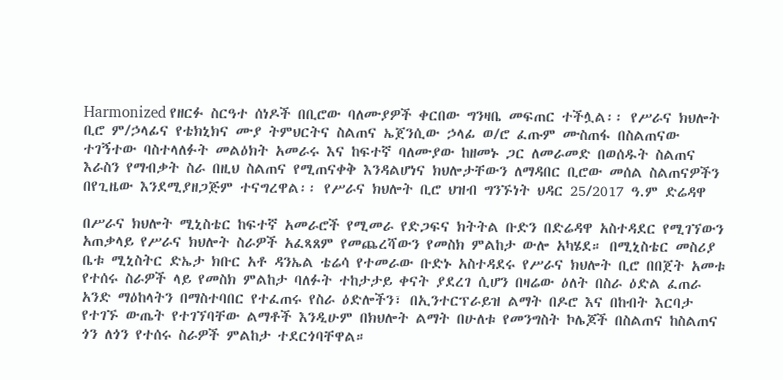Harmonized የዘርፉ ስርዓተ ሰነዶች በቢሮው ባለሙያዎች ቀርበው ግንዛቤ መፍጠር ተችሏል፡፡ የሥራና ክህሎት ቢሮ ም/ኃላፊና የቴክኒክና ሙያ ትምህርትና ስልጠና ኤጀንሲው ኃላፊ ወ/ሮ ፈጡም ሙስጠፋ በስልጠናው ተገኝተው ባስተላለፉት መልዕክት አመራሩ እና ከፍተኛ ባለሙያው ከዘመኑ ጋር ለመራመድ በወሰዱት ስልጠና እራስን የማብቃት ስራ በዚህ ስልጠና የሚጠናቀቅ እንዳልሆነና ክህሎታቸውን ለማዳበር ቢሮው መሰል ስልጠናዎችን በየጊዜው እንደሚያዘጋጅም ተናግረዋል፡፡ የሥራና ክህሎት ቢሮ ህዝብ ግንኙነት ህዳር 25/2017 ዓ.ም ድሬዳዋ

በሥራና ክህሎት ሚኒስቴር ከፍተኛ አመራሮች የሚመራ የድጋፍና ክትትል ቡድን በድሬዳዋ አስተዳደር የሚገኘውን አጠቃላይ የሥራና ክህሎት ስራዎች አፈጻጸም የመጨረሻውን የመስክ ምልከታ ውሎ አካሄደ። በሚኒስቴር መስሪያ ቤቱ ሚኒስትር ድኤታ ክቡር አቶ ዳንኤል ቴሬሳ የተመራው ቡድኑ አስተዳደሩ የሥራና ክህሎት ቢሮ በበጀት አመቱ የተሰሩ ስራዎች ላይ የመስክ ምልከታ ባለፉት ተከታታይ ቀናት ያደረገ ሲሆን በዛሬው ዕለት በስራ ዕድል ፈጠራ አንድ ማዕከላትን በማስተባበር የተፈጠሩ የስራ ዕድሎችን፣ በኢንተርፕራይዝ ልማት በዶሮ እና በከብት እርባታ የተገኙ ውጤት የተገኘባቸው ልማቶች እንዲሁም በክህሎት ልማት በሁለቱ የመንግስት ኮሌጆች በስልጠና ከስልጠና ጎን ለጎን የተሰሩ ስራዎች ምልከታ ተደርጎባቸዋል።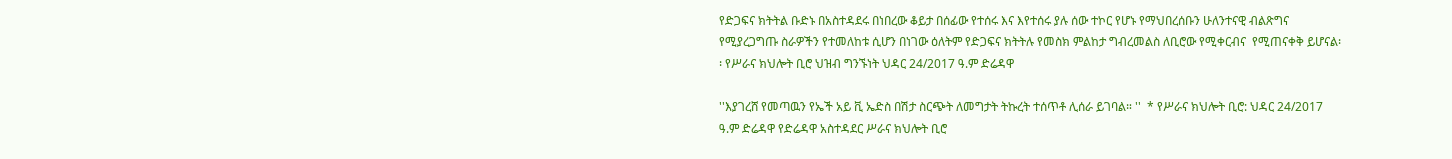የድጋፍና ክትትል ቡድኑ በአስተዳደሩ በነበረው ቆይታ በሰፊው የተሰሩ እና እየተሰሩ ያሉ ሰው ተኮር የሆኑ የማህበረሰቡን ሁለንተናዊ ብልጽግና የሚያረጋግጡ ስራዎችን የተመለከቱ ሲሆን በነገው ዕለትም የድጋፍና ክትትሉ የመስክ ምልከታ ግብረመልስ ለቢሮው የሚቀርብና  የሚጠናቀቅ ይሆናል፡፡ የሥራና ክህሎት ቢሮ ህዝብ ግንኙነት ህዳር 24/2017 ዓ.ም ድሬዳዋ

''እያገረሸ የመጣዉን የኤች አይ ቪ ኤድስ በሽታ ስርጭት ለመግታት ትኩረት ተሰጥቶ ሊሰራ ይገባል። ''  * የሥራና ክህሎት ቢሮ: ህዳር 24/2017 ዓ.ም ድሬዳዋ የድሬዳዋ አስተዳደር ሥራና ክህሎት ቢሮ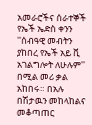አመራሮችና ሰራተኞች የኤች ኤድስ ቀንን ''ሰብዓዊ መብትን ያከበረ የኤች አይ ቪ አገልግሎት ለሁሉም'' በሚል መሪ ቃል አከበሩ። በአሉ በሽታዉን መከላከልና መቆጣጠር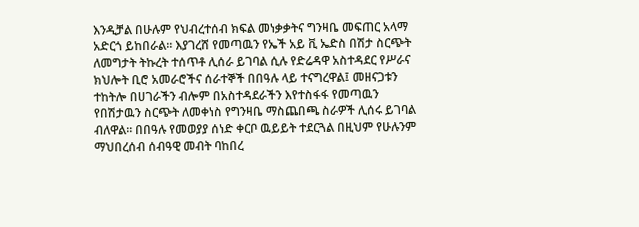እንዲቻል በሁሉም የህብረተሰብ ክፍል መነቃቃትና ግንዛቤ መፍጠር አላማ አድርጎ ይከበራል። እያገረሸ የመጣዉን የኤች አይ ቪ ኤድስ በሽታ ስርጭት ለመግታት ትኩረት ተሰጥቶ ሊሰራ ይገባል ሲሉ የድሬዳዋ አስተዳደር የሥራና ክህሎት ቢሮ አመራሮችና ሰራተኞች በበዓሉ ላይ ተናግረዋል፤ መዘናጋቱን ተከትሎ በሀገራችን ብሎም በአስተዳደራችን እየተስፋፋ የመጣዉን የበሽታዉን ስርጭት ለመቀነስ የግንዛቤ ማስጨበጫ ስራዎች ሊሰሩ ይገባል ብለዋል። በበዓሉ የመወያያ ሰነድ ቀርቦ ዉይይት ተደርጓል በዚህም የሁሉንም ማህበረሰብ ሰብዓዊ መብት ባከበረ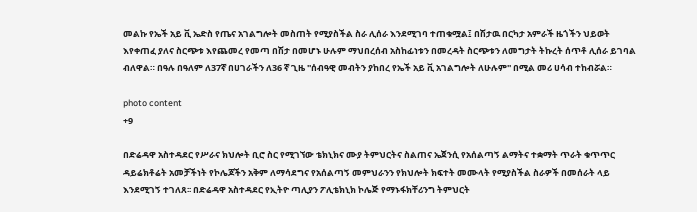መልኩ የኤች አይ ቪ ኤድስ የጤና አገልግሎት መስጠት የሚያስችል ስራ ሊሰራ እንደሚገባ ተጠቁሟል፤ በሽታዉ በርካታ አምራች ዜጎችን ህይወት እየቀጠፈ ያለና ስርጭቱ እየጨመረ የመጣ በሽታ በመሆኑ ሁሉም ማህበረሰብ አስከፊነቱን በመረዳት ስርጭቱን ለመግታት ትኩረት ሰጥቶ ሊሰራ ይገባል ብለዋል። በዓሉ በዓለም ለ37ኛ በሀገራችን ለ36 ኛ ጊዜ ''ሰብዓዊ መብትን ያከበረ የኤች አይ ቪ አገልግሎት ለሁሉም'' በሚል መሪ ሀሳብ ተከብሯል።

photo content
+9

በድሬዳዋ አስተዳደር የሥራና ክህሎት ቢሮ ስር የሚገኘው ቴክኒክና ሙያ ትምህርትና ስልጠና ኤጀንሲ የአሰልጣኝ ልማትና ተቋማት ጥራት ቁጥጥር ዳይሬክቶሬት አመቻችነት የኮሌጆችን አቅም ለማሳደግና የአሰልጣኝ መምህራንን የክህሎት ክፍተት መሙላት የሚያስችል ስራዎች በመሰራት ላይ እንደሚገኝ ተገለጸ፡፡ በድሬዳዋ አስተዳደር የኢትዮ ጣሊያን ፖሊቴክኒክ ኮሌጅ የማኑፋክቸሪንግ ትምህርት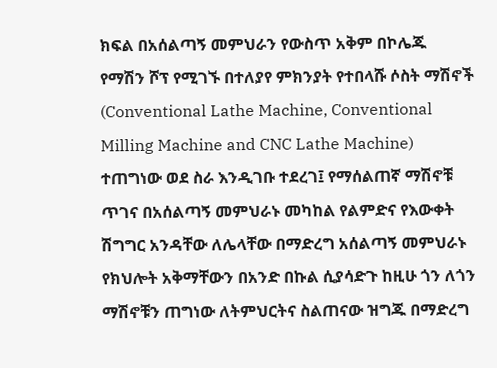ክፍል በአሰልጣኝ መምህራን የውስጥ አቅም በኮሌጁ የማሽን ሾፕ የሚገኙ በተለያየ ምክንያት የተበላሹ ሶስት ማሽኖች (Conventional Lathe Machine, Conventional Milling Machine and CNC Lathe Machine) ተጠግነው ወደ ስራ እንዲገቡ ተደረገ፤ የማሰልጠኛ ማሽኖቹ ጥገና በአሰልጣኝ መምህራኑ መካከል የልምድና የእውቀት ሽግግር አንዳቸው ለሌላቸው በማድረግ አሰልጣኝ መምህራኑ የክህሎት አቅማቸውን በአንድ በኩል ሲያሳድጉ ከዚሁ ጎን ለጎን ማሽኖቹን ጠግነው ለትምህርትና ስልጠናው ዝግጁ በማድረግ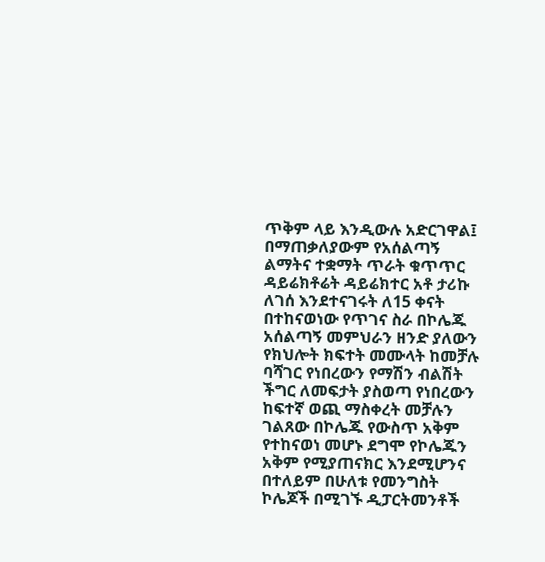ጥቅም ላይ እንዲውሉ አድርገዋል፤ በማጠቃለያውም የአሰልጣኝ ልማትና ተቋማት ጥራት ቁጥጥር ዳይሬክቶሬት ዳይሬክተር አቶ ታሪኩ ለገሰ እንደተናገሩት ለ15 ቀናት በተከናወነው የጥገና ስራ በኮሌጁ አሰልጣኝ መምህራን ዘንድ ያለውን የክህሎት ክፍተት መሙላት ከመቻሉ ባሻገር የነበረውን የማሽን ብልሽት ችግር ለመፍታት ያስወጣ የነበረውን ከፍተኛ ወጪ ማስቀረት መቻሉን ገልጸው በኮሌጁ የውስጥ አቅም የተከናወነ መሆኑ ደግሞ የኮሌጁን አቅም የሚያጠናክር እንደሚሆንና በተለይም በሁለቱ የመንግስት ኮሌጆች በሚገኙ ዲፓርትመንቶች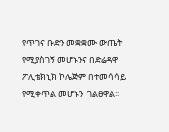የጥገና ቡድን መቋቋሙ ውጤት የሚያስገኝ መሆኑንና በድሬዳዋ ፖሊቴክኒክ ኮሌጅም በተመሳሳይ  የሚቀጥል መሆኑን  ገልፀዋል፡፡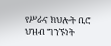የሥራና ክህሎት ቢሮ ህዝብ ግንኙነት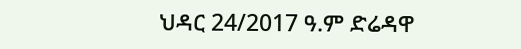ህዳር 24/2017 ዓ.ም ድሬዳዋ